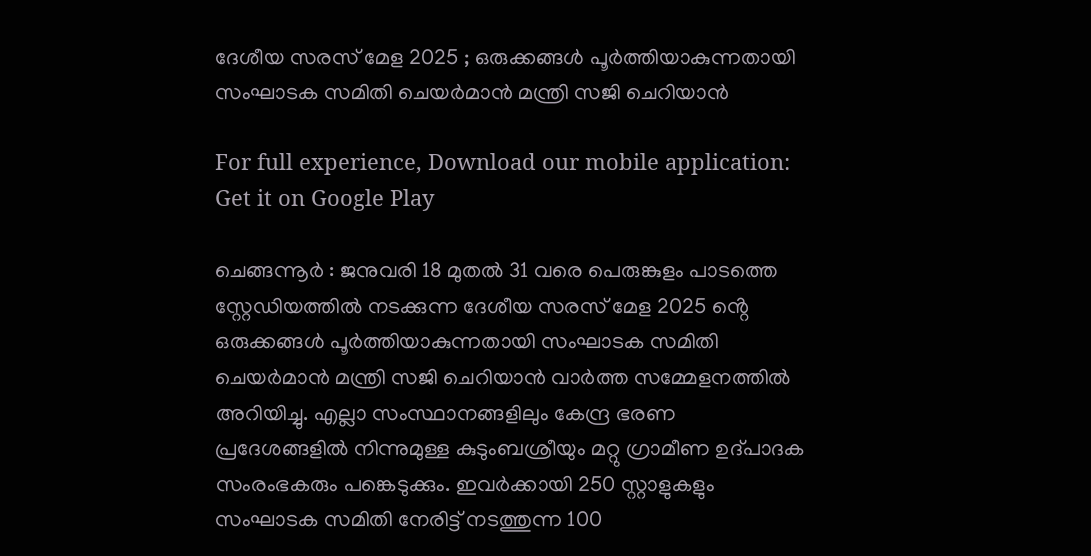ദേശീയ സരസ് മേള 2025 ; ഒരുക്കങ്ങൾ പൂർത്തിയാകുന്നതായി സംഘാടക സമിതി ചെയർമാൻ മന്ത്രി സജി ചെറിയാൻ

For full experience, Download our mobile application:
Get it on Google Play

ചെങ്ങന്നൂർ : ജനുവരി 18 മുതൽ 31 വരെ പെരുങ്കുളം പാടത്തെ സ്റ്റേഡിയത്തിൽ നടക്കുന്ന ദേശീയ സരസ് മേള 2025 ൻ്റെ ഒരുക്കങ്ങൾ പൂർത്തിയാകുന്നതായി സംഘാടക സമിതി ചെയർമാൻ മന്ത്രി സജി ചെറിയാൻ വാർത്ത സമ്മേളനത്തിൽ അറിയിച്ചു. എല്ലാ സംസ്ഥാനങ്ങളിലും കേന്ദ്ര ഭരണ പ്രദേശങ്ങളിൽ നിന്നുമുള്ള കുടുംബശ്രീയും മറ്റു ഗ്രാമീണ ഉദ്പാദക സംരംഭകരും പങ്കെടുക്കും. ഇവർക്കായി 250 സ്റ്റാളുകളും സംഘാടക സമിതി നേരിട്ട് നടത്തുന്ന 100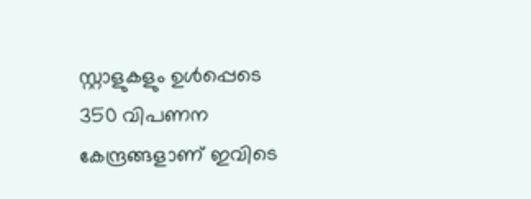സ്റ്റാളുകളും ഉൾപ്പെടെ 350 വിപണന കേന്ദ്രങ്ങളാണ് ഇവിടെ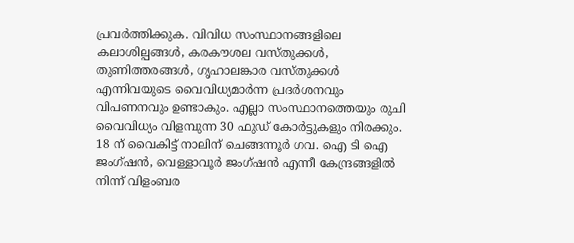പ്രവർത്തിക്കുക. വിവിധ സംസ്ഥാനങ്ങളിലെ കലാശില്പങ്ങൾ, കരകൗശല വസ്തുക്കൾ, തുണിത്തരങ്ങൾ, ഗൃഹാലങ്കാര വസ്തുക്കൾ എന്നിവയുടെ വൈവിധ്യമാർന്ന പ്രദർശനവും വിപണനവും ഉണ്ടാകും. എല്ലാ സംസ്ഥാനത്തെയും രുചി വൈവിധ്യം വിളമ്പുന്ന 30 ഫുഡ് കോർട്ടുകളും നിരക്കും.
18 ന് വൈകിട്ട് നാലിന് ചെങ്ങന്നൂർ ഗവ. ഐ ടി ഐ ജംഗ്ഷൻ, വെള്ളാവൂർ ജംഗ്ഷൻ എന്നീ കേന്ദ്രങ്ങളിൽ നിന്ന് വിളംബര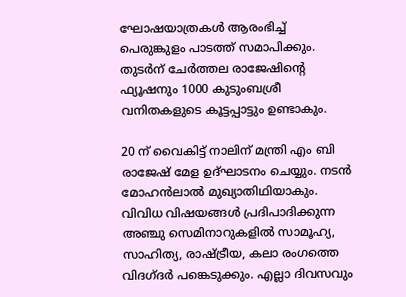ഘോഷയാത്രകൾ ആരംഭിച്ച് പെരുങ്കുളം പാടത്ത് സമാപിക്കും. തുടർന് ചേർത്തല രാജേഷിൻ്റെ ഫ്യൂഷനും 1000 കുടുംബശ്രീ വനിതകളുടെ കൂട്ടപ്പാട്ടും ഉണ്ടാകും.

20 ന് വൈകിട്ട് നാലിന് മന്ത്രി എം ബി രാജേഷ് മേള ഉദ്ഘാടനം ചെയ്യും. നടൻ മോഹൻലാൽ മുഖ്യാതിഥിയാകും. വിവിധ വിഷയങ്ങൾ പ്രദിപാദിക്കുന്ന അഞ്ചു സെമിനാറുകളിൽ സാമൂഹ്യ, സാഹിത്യ, രാഷ്ട്രീയ, കലാ രംഗത്തെ വിദഗ്ദർ പങ്കെടുക്കും. എല്ലാ ദിവസവും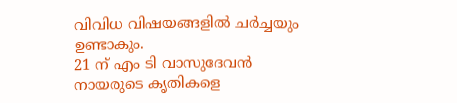വിവിധ വിഷയങ്ങളിൽ ചർച്ചയും ഉണ്ടാകും.
21 ന് എം ടി വാസുദേവൻ നായരുടെ കൃതികളെ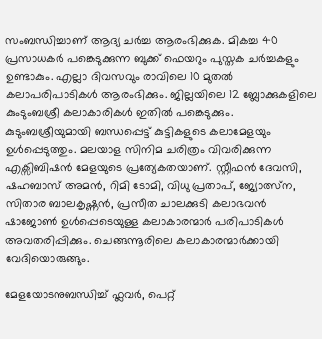സംബന്ധിച്ചാണ് ആദ്യ ചർച്ച ആരംഭിക്കുക. മികച്ച 40 പ്രസാധകർ പങ്കെടുക്കുന്ന ബുക്ക് ഫെയറും പുസ്തക ചർച്ചകളും ഉണ്ടാകും. എല്ലാ ദിവസവും രാവിലെ 10 മുതൽ കലാപരിപാടികൾ ആരംഭിക്കും. ജില്ലയിലെ 12 ബ്ലോക്കുകളിലെ കുംടുംബശ്രീ കലാകാരികൾ ഇതിൽ പങ്കെടുക്കും. കുടുംബശ്രീയുമായി ബന്ധപ്പെട്ട് കുട്ടികളുടെ കലാമേളയും ഉൾപ്പെടുത്തും. മലയാള സിനിമ ചരിത്രം വിവരിക്കുന്ന എക്സിബിഷൻ മേളയുടെ പ്രത്യേകതയാണ്. സ്റ്റീഫൻ ദേവസി, ഷഹബാസ് അമൻ, റിമി ടോമി, വിധു പ്രതാപ്, ജ്യോത്സ്ന, സിതാര ബാലകൃഷ്ണൻ, പ്രസീത ചാലക്കുടി കലാഭവൻ ഷാജോൺ ഉൾപ്പെടെയുള്ള കലാകാരന്മാർ പരിപാടികൾ അവതരിപ്പിക്കും. ചെങ്ങന്നൂരിലെ കലാകാരന്മാർക്കായി വേദിയൊരുങ്ങും.

മേളയോടനുബന്ധിച്ച് ഫ്ലവർ, പെറ്റ്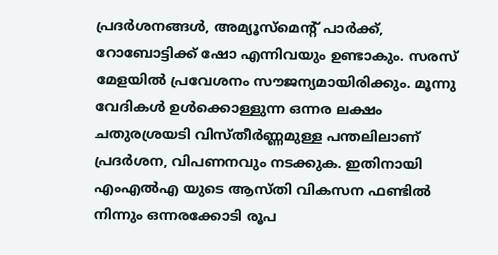പ്രദർശനങ്ങൾ, അമ്യൂസ്മെൻ്റ് പാർക്ക്, റോബോട്ടിക്ക് ഷോ എന്നിവയും ഉണ്ടാകും. സരസ് മേളയിൽ പ്രവേശനം സൗജന്യമായിരിക്കും. മൂന്നു വേദികൾ ഉൾക്കൊള്ളുന്ന ഒന്നര ലക്ഷം ചതുരശ്രയടി വിസ്തീർണ്ണമുള്ള പന്തലിലാണ് പ്രദർശന, വിപണനവും നടക്കുക. ഇതിനായി എംഎൽഎ യുടെ ആസ്തി വികസന ഫണ്ടിൽ നിന്നും ഒന്നരക്കോടി രൂപ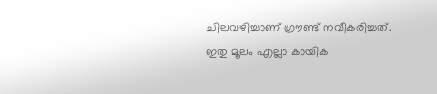ചിലവഴിച്ചാണ് ഗ്രൗണ്ട് നവീകരിച്ചത്. ഇതു മൂലം എല്ലാ കായിക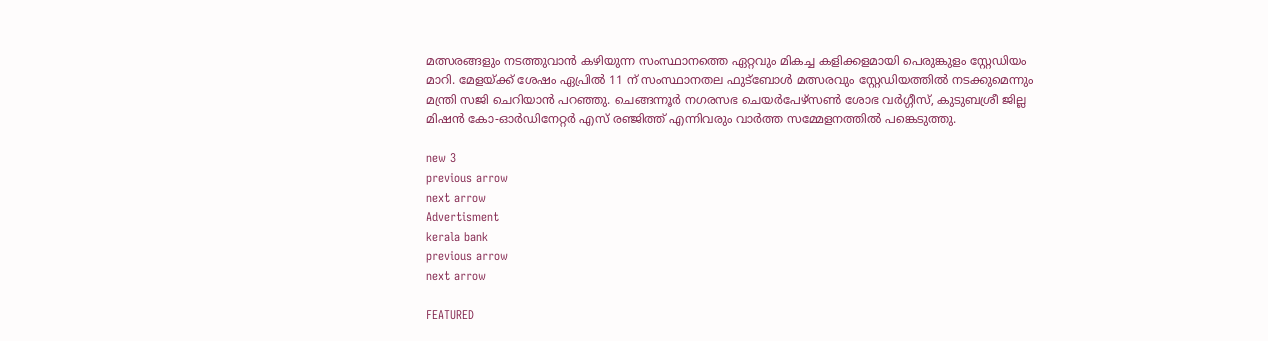മത്സരങ്ങളും നടത്തുവാൻ കഴിയുന്ന സംസ്ഥാനത്തെ ഏറ്റവും മികച്ച കളിക്കളമായി പെരുങ്കുളം സ്റ്റേഡിയം മാറി. മേളയ്ക്ക് ശേഷം ഏപ്രിൽ 11 ന് സംസ്ഥാനതല ഫുട്ബോൾ മത്സരവും സ്റ്റേഡിയത്തിൽ നടക്കുമെന്നും മന്ത്രി സജി ചെറിയാൻ പറഞ്ഞു. ചെങ്ങന്നൂർ നഗരസഭ ചെയർപേഴ്സൺ ശോഭ വർഗ്ഗീസ്, കുടുബശ്രീ ജില്ല മിഷൻ കോ-ഓർഡിനേറ്റർ എസ് രഞ്ജിത്ത് എന്നിവരും വാർത്ത സമ്മേളനത്തിൽ പങ്കെടുത്തു.

new 3
previous arrow
next arrow
Advertisment
kerala bank
previous arrow
next arrow

FEATURED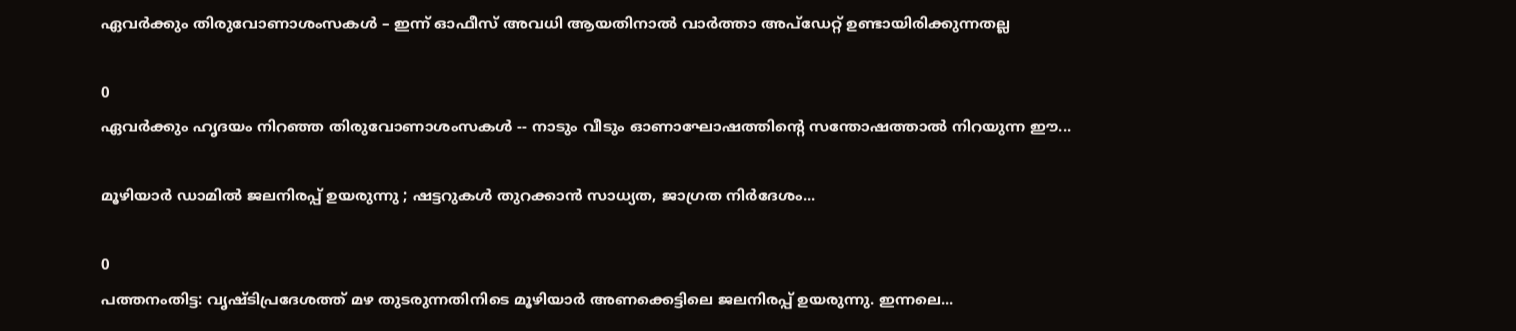ഏവര്‍ക്കും തിരുവോണാശംസകള്‍ – ഇന്ന് ഓഫീസ് അവധി ആയതിനാല്‍ വാര്‍ത്താ അപ്ഡേറ്റ് ഉണ്ടായിരിക്കുന്നതല്ല

0
ഏവർക്കും ഹൃദയം നിറഞ്ഞ തിരുവോണാശംസകൾ -- നാടും വീടും ഓണാഘോഷത്തിന്റെ സന്തോഷത്താൽ നിറയുന്ന ഈ...

മൂഴിയാർ ഡാമിൽ ജലനിരപ്പ് ഉയരുന്നു ; ഷട്ടറുകൾ തുറക്കാൻ സാധ്യത, ജാഗ്രത നിർദേശം...

0
പത്തനംതിട്ട: വൃഷ്ടിപ്രദേശത്ത് മഴ തുടരുന്നതിനിടെ മൂഴിയാർ അണക്കെട്ടിലെ ജലനിരപ്പ് ഉയരുന്നു. ഇന്നലെ...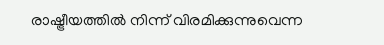രാഷ്ട്രീയത്തിൽ നിന്ന് വിരമിക്കുന്നുവെന്ന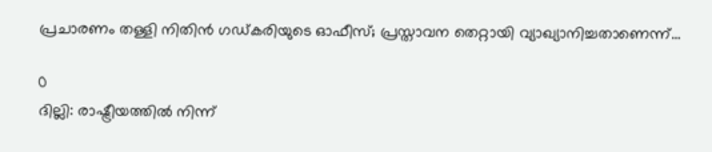പ്രചാരണം തള്ളി നിതിൻ ഗഡ്കരിയുടെ ഓഫീസ്; പ്രസ്താവന തെറ്റായി വ്യാഖ്യാനിച്ചതാണെന്ന്...

0
ദില്ലി: രാഷ്ട്രീയത്തിൽ നിന്ന്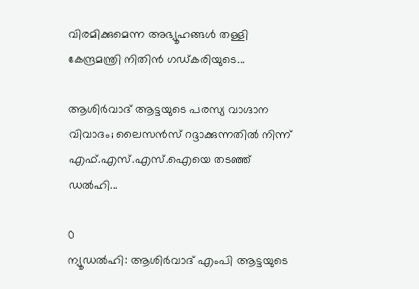വിരമിക്കുമെന്ന അഭ്യൂഹങ്ങൾ തള്ളി കേന്ദ്രമന്ത്രി നിതിൻ ഗഡ്കരിയുടെ...

ആശിർവാദ് ആട്ടയുടെ പരസ്യ വാഗ്ദാന വിവാദം; ലൈസൻസ് റദ്ദാക്കുന്നതിൽ നിന്ന് എഫ്.എസ്.എസ്.ഐയെ തടഞ്ഞ് ഡൽഹി...

0
ന്യൂഡല്‍ഹി: ആശിര്‍വാദ് എംപി ആട്ടയുടെ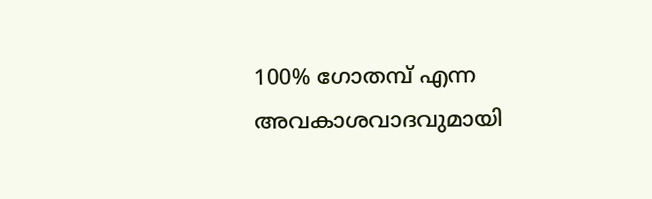100% ഗോതമ്പ് എന്ന അവകാശവാദവുമായി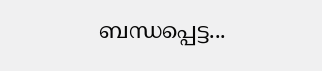ബന്ധപ്പെട്ട...